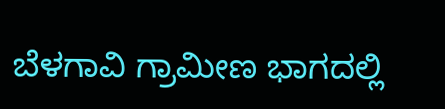ಬೆಳಗಾವಿ ಗ್ರಾಮೀಣ ಭಾಗದಲ್ಲಿ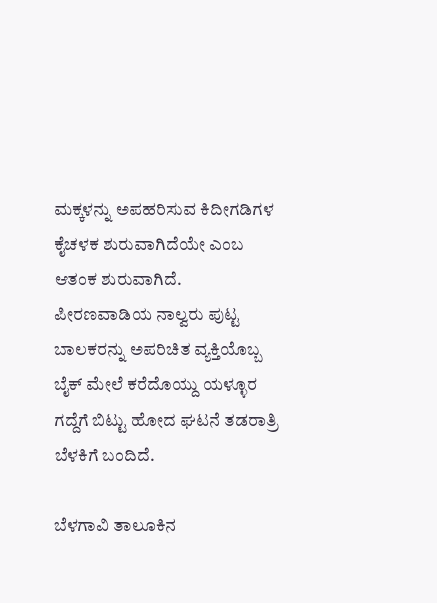ಮಕ್ಕಳನ್ನು ಅಪಹರಿಸುವ ಕಿದೀಗಡಿಗಳ ಕೈಚಳಕ ಶುರುವಾಗಿದೆಯೇ ಎಂಬ ಆತಂಕ ಶುರುವಾಗಿದೆ. ಪೀರಣವಾಡಿಯ ನಾಲ್ವರು ಪುಟ್ಟ ಬಾಲಕರನ್ನು ಅಪರಿಚಿತ ವ್ಯಕ್ತಿಯೊಬ್ಬ ಬೈಕ್ ಮೇಲೆ ಕರೆದೊಯ್ದು ಯಳ್ಳೂರ ಗದ್ದೆಗೆ ಬಿಟ್ಟು ಹೋದ ಘಟನೆ ತಡರಾತ್ರಿ ಬೆಳಕಿಗೆ ಬಂದಿದೆ.

ಬೆಳಗಾವಿ ತಾಲೂಕಿನ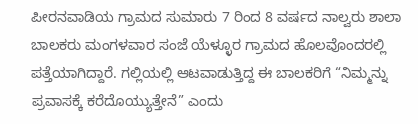ಪೀರನವಾಡಿಯ ಗ್ರಾಮದ ಸುಮಾರು 7 ರಿಂದ 8 ವರ್ಷದ ನಾಲ್ವರು ಶಾಲಾ ಬಾಲಕರು ಮಂಗಳವಾರ ಸಂಜೆ ಯೆಳ್ಳೂರ ಗ್ರಾಮದ ಹೊಲವೊಂದರಲ್ಲಿ ಪತ್ತೆಯಾಗಿದ್ದಾರೆ. ಗಲ್ಲಿಯಲ್ಲಿ ಆಟವಾಡುತ್ತಿದ್ದ ಈ ಬಾಲಕರಿಗೆ “ನಿಮ್ಮನ್ನು ಪ್ರವಾಸಕ್ಕೆ ಕರೆದೊಯ್ಯುತ್ತೇನೆ” ಎಂದು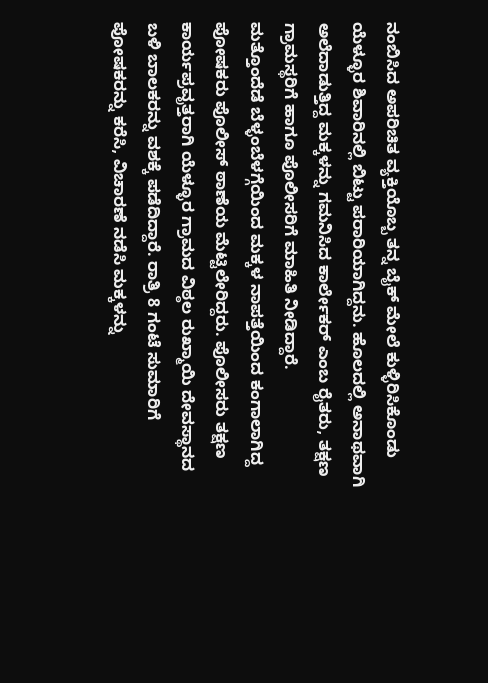ನಂಬಿಸಿದ ಅಪರಿಚಿತ ವ್ಯಕ್ತಿಯೊಬ್ಬ ತನ್ನ ಬೈಕ್ ಮೇಲೆ ಕುಳ್ಳಿರಿಸಿಕೊಂಡು ಯೆಳ್ಳೂರ ಶಿವಾರಿನಲ್ಲಿ ಬಿಟ್ಟು ಪರಾರಿಯಾಗಿದ್ದನು. ಹೊಲದಲ್ಲಿ ಅನಾಥವಾಗಿ ಅಲೆದಾಡುತ್ತಿದ್ದ ಮಕ್ಕಳನ್ನು ಗಮನಿಸಿದ ಕಾರ್ಲೇಕರ್ ಎಂಬ ರೈತರು, ತಕ್ಷಣ ಗ್ರಾಮಸ್ಥರಿಗೆ ಹಾಗೂ ಪೊಲೀಸರಿಗೆ ಮಾಹಿತಿ ನೀಡಿದ್ದಾರೆ.
ಮತ್ತೊಂದೆಡೆ ಬೆಳ್ಳಂಬೆಳಗ್ಗೆಯಿಂದ ಮಕ್ಕಳ ನಾಪತ್ತೆಯಿಂದ ಕಂಗಾಲಾಗಿದ್ದ ಪೋಷಕರು ಪೊಲೀಸ್ ಠಾಣೆಯ ಮೆಟ್ಟಿಲೇರಿದ್ದರು. ಪೊಲೀಸರು ತಕ್ಷಣ ಕಾರ್ಯಪ್ರವೃತ್ತರಾಗಿ ಯೆಳ್ಳೂರ ಗ್ರಾಮದ ವಿಠ್ಠಲ ರುಖ್ಮಾಯಿ ದೇವಸ್ಥಾನದ ಬಳಿ ಬಾಲಕರನ್ನು ವಶಕ್ಕೆ ಪಡೆದಿದ್ದಾರೆ. ರಾತ್ರಿ 8 ಗಂಟೆ ಸುಮಾರಿಗೆ ಪೋಷಕರನ್ನು ಕರೆಸಿ, ವಿಚಾರಣೆ ನಡೆಸಿ ಮಕ್ಕಳನ್ನು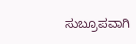ಸುಬ್ರೂಪವಾಗಿ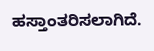ಹಸ್ತಾಂತರಿಸಲಾಗಿದೆ.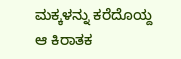ಮಕ್ಕಳನ್ನು ಕರೆದೊಯ್ದ ಆ ಕಿರಾತಕ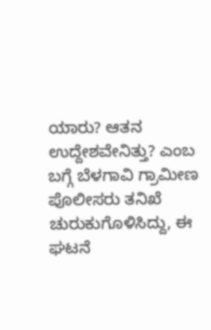ಯಾರು? ಆತನ ಉದ್ದೇಶವೇನಿತ್ತು? ಎಂಬ ಬಗ್ಗೆ ಬೆಳಗಾವಿ ಗ್ರಾಮೀಣ ಪೊಲೀಸರು ತನಿಖೆ ಚುರುಕುಗೊಳಿಸಿದ್ದು, ಈ ಘಟನೆ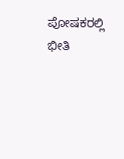ಪೋಷಕರಲ್ಲಿ ಭೀತಿ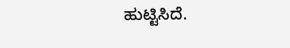ಹುಟ್ಟಿಸಿದೆ.